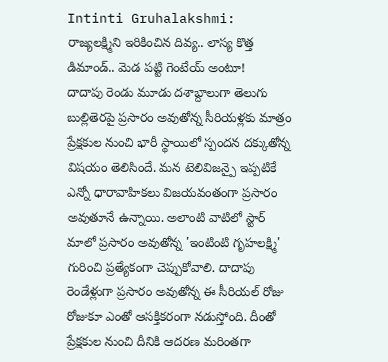Intinti Gruhalakshmi: రాజ్యలక్ష్మిని ఇరికించిన దివ్య.. లాస్య కొత్త డిమాండ్.. మెడ పట్టి గెంటేయ్ అంటూ!
దాదాపు రెండు మూడు దశాబ్దాలుగా తెలుగు బుల్లితెరపై ప్రసారం అవుతోన్న సీరియళ్లకు మాత్రం ప్రేక్షకుల నుంచి భారీ స్థాయిలో స్పందన దక్కుతోన్న విషయం తెలిసిందే. మన టెలివిజన్పై ఇప్పటికే ఎన్నో ధారావాహికలు విజయవంతంగా ప్రసారం అవుతూనే ఉన్నాయి. అలాంటి వాటిలో స్టార్ మాలో ప్రసారం అవుతోన్న 'ఇంటింటి గృహలక్ష్మి' గురించి ప్రత్యేకంగా చెప్పుకోవాలి. దాదాపు రెండేళ్లుగా ప్రసారం అవుతోన్న ఈ సీరియల్ రోజు రోజుకూ ఎంతో ఆసక్తికరంగా నడుస్తోంది. దీంతో ప్రేక్షకుల నుంచి దీనికి ఆదరణ మరింతగా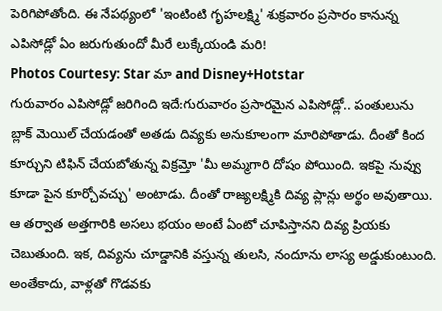పెరిగిపోతోంది. ఈ నేపథ్యంలో 'ఇంటింటి గృహలక్ష్మి' శుక్రవారం ప్రసారం కానున్న ఎపిసోడ్లో ఏం జరుగుతుందో మీరే లుక్కేయండి మరి!
Photos Courtesy: Star మా and Disney+Hotstar
గురువారం ఎపిసోడ్లో జరిగింది ఇదే:గురువారం ప్రసారమైన ఎపిసోడ్లో.. పంతులును బ్లాక్ మెయిల్ చేయడంతో అతడు దివ్యకు అనుకూలంగా మారిపోతాడు. దీంతో కింద కూర్చుని టిఫిన్ చేయబోతున్న విక్రమ్తో 'మీ అమ్మగారి దోషం పోయింది. ఇకపై నువ్వు కూడా పైన కూర్చోవచ్చు' అంటాడు. దీంతో రాజ్యలక్ష్మికి దివ్య ప్లాన్లు అర్థం అవుతాయి. ఆ తర్వాత అత్తగారికి అసలు భయం అంటే ఏంటో చూపిస్తానని దివ్య ప్రియకు చెబుతుంది. ఇక, దివ్యను చూడ్డానికి వస్తున్న తులసి, నందూను లాస్య అడ్డుకుంటుంది. అంతేకాదు, వాళ్లతో గొడవకు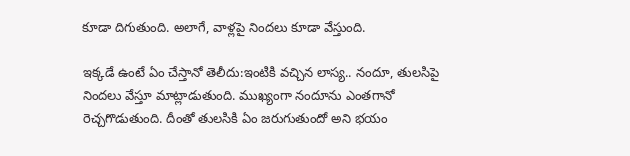కూడా దిగుతుంది. అలాగే, వాళ్లపై నిందలు కూడా వేస్తుంది.

ఇక్కడే ఉంటే ఏం చేస్తానో తెలీదు:ఇంటికి వచ్చిన లాస్య.. నందూ, తులసిపై నిందలు వేస్తూ మాట్లాడుతుంది. ముఖ్యంగా నందూను ఎంతగానో రెచ్చగొడుతుంది. దీంతో తులసికి ఏం జరుగుతుందో అని భయం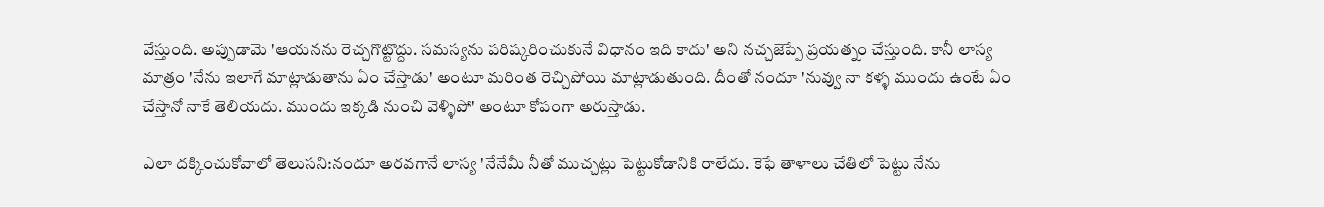వేస్తుంది. అప్పుడామె 'ఆయనను రెచ్చగొట్టొద్దు. సమస్యను పరిష్కరించుకునే విధానం ఇది కాదు' అని నచ్చజెప్పే ప్రయత్నం చేస్తుంది. కానీ లాస్య మాత్రం 'నేను ఇలాగే మాట్లాడుతాను ఏం చేస్తాడు' అంటూ మరింత రెచ్చిపోయి మాట్లాడుతుంది. దీంతో నందూ 'నువ్వు నా కళ్ళ ముందు ఉంటే ఏం చేస్తానో నాకే తెలియదు. ముందు ఇక్కడి నుంచి వెళ్ళిపో' అంటూ కోపంగా అరుస్తాడు.

ఎలా దక్కించుకోవాలో తెలుసని:నందూ అరవగానే లాస్య 'నేనేమీ నీతో ముచ్చట్లు పెట్టుకోడానికి రాలేదు. కెఫే తాళాలు చేతిలో పెట్టు నేను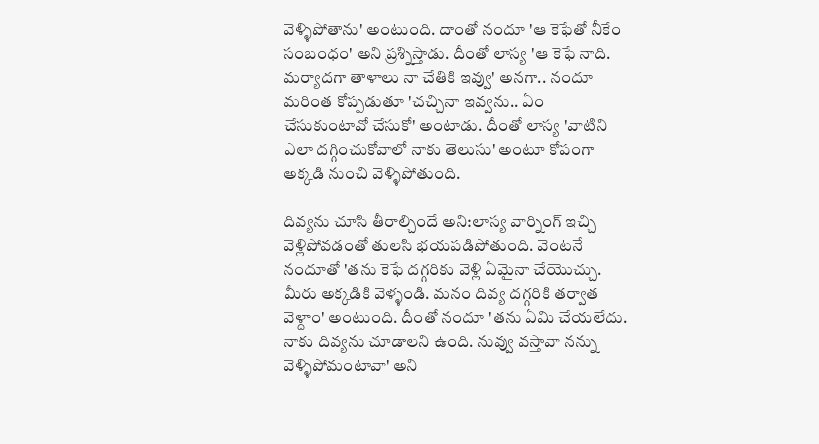వెళ్ళిపోతాను' అంటుంది. దాంతో నందూ 'ఆ కెఫేతో నీకేం సంబంధం' అని ప్రశ్నిస్తాడు. దీంతో లాస్య 'ఆ కెఫే నాది. మర్యాదగా తాళాలు నా చేతికి ఇవ్వు' అనగా.. నందూ మరింత కోప్పడుతూ 'చచ్చినా ఇవ్వను.. ఏం చేసుకుంటావో చేసుకో' అంటాడు. దీంతో లాస్య 'వాటిని ఎలా దగ్గించుకోవాలో నాకు తెలుసు' అంటూ కోపంగా అక్కడి నుంచి వెళ్ళిపోతుంది.

దివ్యను చూసి తీరాల్చిందే అని:లాస్య వార్నింగ్ ఇచ్చి వెళ్లిపోవడంతో తులసి భయపడిపోతుంది. వెంటనే నందూతో 'తను కెఫే దగ్గరికు వెళ్లి ఏమైనా చేయొచ్చు. మీరు అక్కడికి వెళ్ళండి. మనం దివ్య దగ్గరికి తర్వాత వెళ్దాం' అంటుంది. దీంతో నందూ 'తను ఏమి చేయలేదు. నాకు దివ్యను చూడాలని ఉంది. నువ్వు వస్తావా నన్ను వెళ్ళిపోమంటావా' అని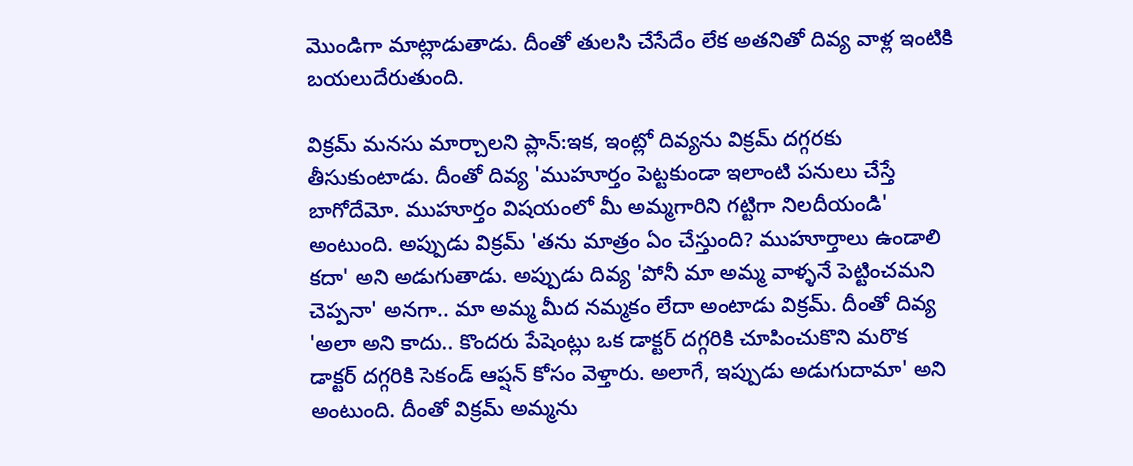మొండిగా మాట్లాడుతాడు. దీంతో తులసి చేసేదేం లేక అతనితో దివ్య వాళ్ల ఇంటికి బయలుదేరుతుంది.

విక్రమ్ మనసు మార్చాలని ప్లాన్:ఇక, ఇంట్లో దివ్యను విక్రమ్ దగ్గరకు తీసుకుంటాడు. దీంతో దివ్య 'ముహూర్తం పెట్టకుండా ఇలాంటి పనులు చేస్తే బాగోదేమో. ముహూర్తం విషయంలో మీ అమ్మగారిని గట్టిగా నిలదీయండి' అంటుంది. అప్పుడు విక్రమ్ 'తను మాత్రం ఏం చేస్తుంది? ముహూర్తాలు ఉండాలి కదా' అని అడుగుతాడు. అప్పుడు దివ్య 'పోనీ మా అమ్మ వాళ్ళనే పెట్టించమని చెప్పనా' అనగా.. మా అమ్మ మీద నమ్మకం లేదా అంటాడు విక్రమ్. దీంతో దివ్య 'అలా అని కాదు.. కొందరు పేషెంట్లు ఒక డాక్టర్ దగ్గరికి చూపించుకొని మరొక డాక్టర్ దగ్గరికి సెకండ్ ఆప్షన్ కోసం వెళ్తారు. అలాగే, ఇప్పుడు అడుగుదామా' అని అంటుంది. దీంతో విక్రమ్ అమ్మను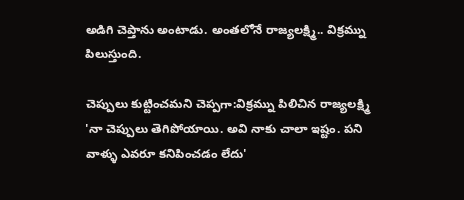అడిగి చెప్తాను అంటాడు. అంతలోనే రాజ్యలక్ష్మి.. విక్రమ్ను పిలుస్తుంది.

చెప్పులు కుట్టించమని చెప్పగా:విక్రమ్ను పిలిచిన రాజ్యలక్ష్మి 'నా చెప్పులు తెగిపోయాయి. అవి నాకు చాలా ఇష్టం. పని వాళ్ళు ఎవరూ కనిపించడం లేదు'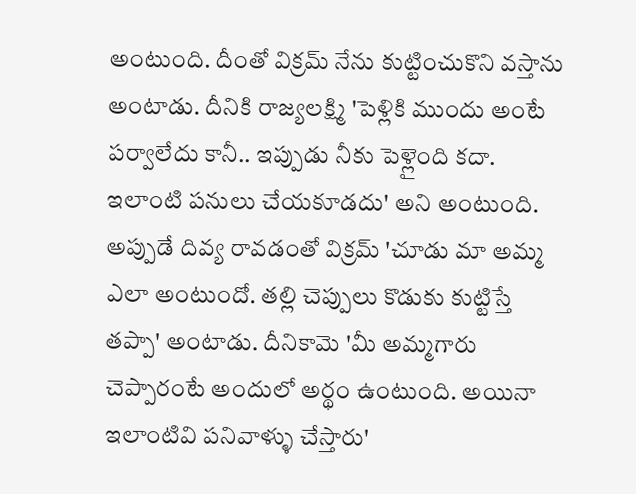అంటుంది. దీంతో విక్రమ్ నేను కుట్టించుకొని వస్తాను అంటాడు. దీనికి రాజ్యలక్ష్మి 'పెళ్లికి ముందు అంటే పర్వాలేదు కానీ.. ఇప్పుడు నీకు పెళ్లైంది కదా. ఇలాంటి పనులు చేయకూడదు' అని అంటుంది. అప్పుడే దివ్య రావడంతో విక్రమ్ 'చూడు మా అమ్మ ఎలా అంటుందో. తల్లి చెప్పులు కొడుకు కుట్టిస్తే తప్పా' అంటాడు. దీనికామె 'మీ అమ్మగారు చెప్పారంటే అందులో అర్థం ఉంటుంది. అయినా ఇలాంటివి పనివాళ్ళు చేస్తారు'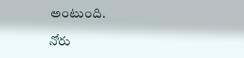అంటుంది.

నోరు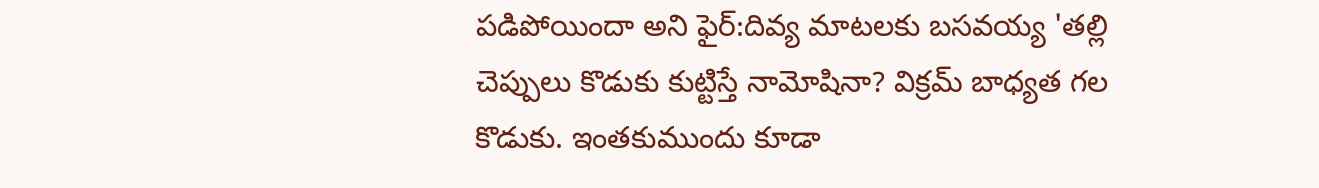పడిపోయిందా అని ఫైర్:దివ్య మాటలకు బసవయ్య 'తల్లి చెప్పులు కొడుకు కుట్టిస్తే నామోషినా? విక్రమ్ బాధ్యత గల కొడుకు. ఇంతకుముందు కూడా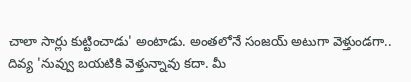చాలా సార్లు కుట్టించాడు' అంటాడు. అంతలోనే సంజయ్ అటుగా వెళ్తుండగా.. దివ్య 'నువ్వు బయటికి వెళ్తున్నావు కదా. మీ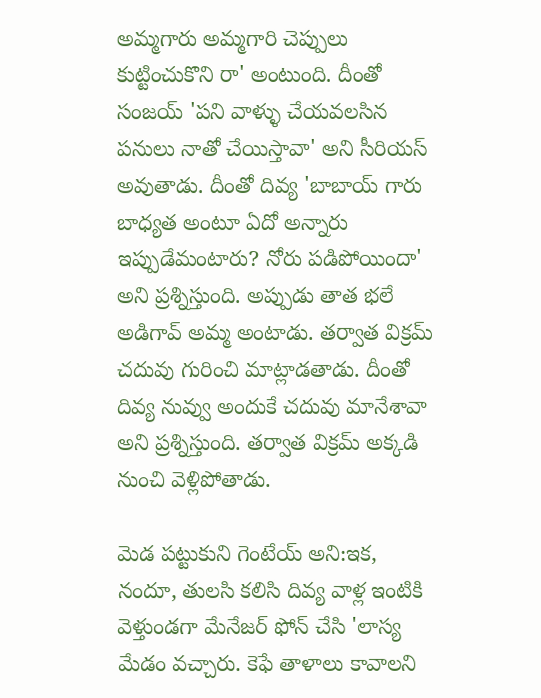అమ్మగారు అమ్మగారి చెప్పులు కుట్టించుకొని రా' అంటుంది. దీంతో సంజయ్ 'పని వాళ్ళు చేయవలసిన పనులు నాతో చేయిస్తావా' అని సీరియస్ అవుతాడు. దీంతో దివ్య 'బాబాయ్ గారు బాధ్యత అంటూ ఏదో అన్నారు ఇప్పుడేమంటారు? నోరు పడిపోయిందా' అని ప్రశ్నిస్తుంది. అప్పుడు తాత భలే అడిగావ్ అమ్మ అంటాడు. తర్వాత విక్రమ్ చదువు గురించి మాట్లాడతాడు. దీంతో దివ్య నువ్వు అందుకే చదువు మానేశావా అని ప్రశ్నిస్తుంది. తర్వాత విక్రమ్ అక్కడి నుంచి వెళ్లిపోతాడు.

మెడ పట్టుకుని గెంటేయ్ అని:ఇక, నందూ, తులసి కలిసి దివ్య వాళ్ల ఇంటికి వెళ్తుండగా మేనేజర్ ఫోన్ చేసి 'లాస్య మేడం వచ్చారు. కెఫే తాళాలు కావాలని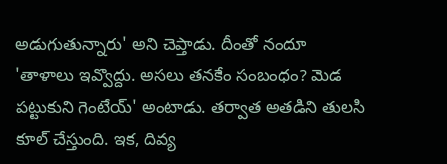అడుగుతున్నారు' అని చెప్తాడు. దీంతో నందూ 'తాళాలు ఇవ్వొద్దు. అసలు తనకేం సంబంధం? మెడ పట్టుకుని గెంటేయ్' అంటాడు. తర్వాత అతడిని తులసి కూల్ చేస్తుంది. ఇక, దివ్య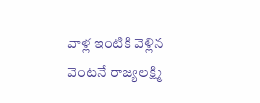వాళ్ల ఇంటికి వెళ్లిన వెంటనే రాజ్యలక్ష్మి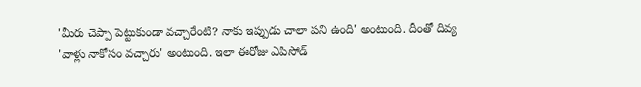'మీరు చెప్పా పెట్టుకుండా వచ్చారేంటి? నాకు ఇప్పుడు చాలా పని ఉంది' అంటుంది. దీంతో దివ్య 'వాళ్లు నాకోసం వచ్చారు' అంటుంది. ఇలా ఈరోజు ఎపిసోడ్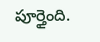పూర్తైంది.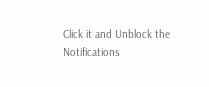Click it and Unblock the Notifications